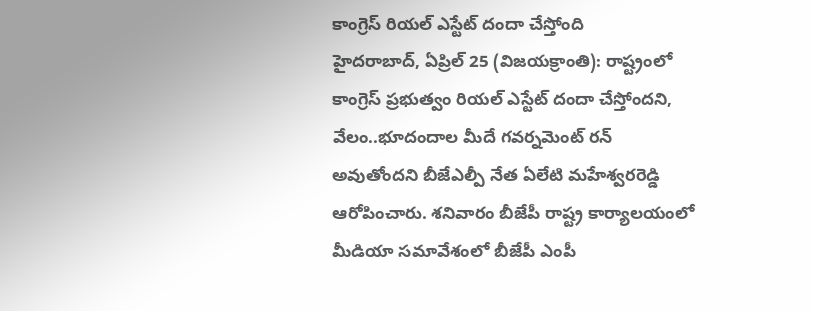కాంగ్రెస్ రియల్ ఎస్టేట్ దందా చేస్తోంది
హైదరాబాద్, ఏప్రిల్ 25 (విజయక్రాంతి): రాష్ట్రంలో కాంగ్రెస్ ప్రభుత్వం రియల్ ఎస్టేట్ దందా చేస్తోందని, వేలం..భూదందాల మీదే గవర్నమెంట్ రన్ అవుతోందని బీజేఎల్పీ నేత ఏలేటి మహేశ్వరరెడ్డి ఆరోపించారు. శనివారం బీజేపీ రాష్ట్ర కార్యాలయంలో మీడియా సమావేశంలో బీజేపీ ఎంపీ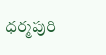ధర్మపురి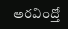అరవింద్తో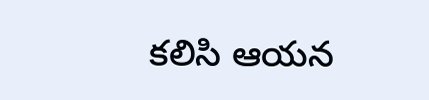కలిసి ఆయన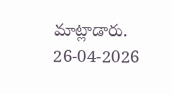మాట్లాడారు.
26-04-2026